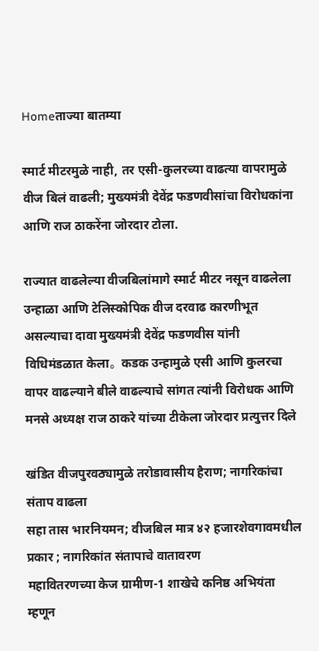Homeताज्या बातम्या

स्मार्ट मीटरमुळे नाही, तर एसी-कुलरच्या वाढत्या वापरामुळे वीज बिलं वाढली; मुख्यमंत्री देवेंद्र फडणवीसांचा विरोधकांना आणि राज ठाकरेंना जोरदार टोला.

राज्यात वाढलेल्या वीजबिलांमागे स्मार्ट मीटर नसून वाढलेला उन्हाळा आणि टेलिस्कोपिक वीज दरवाढ कारणीभूत असल्याचा दावा मुख्यमंत्री देवेंद्र फडणवीस यांनी विधिमंडळात केला。कडक उन्हामुळे एसी आणि कुलरचा वापर वाढल्याने बीले वाढल्याचे सांगत त्यांनी विरोधक आणि मनसे अध्यक्ष राज ठाकरे यांच्या टीकेला जोरदार प्रत्युत्तर दिले

खंडित वीजपुरवठ्यामुळे तरोडावासीय हैराण; नागरिकांचा संताप वाढला
सहा तास भारनियमन; वीजबिल मात्र ४२ हजारशेवगावमधील प्रकार ; नागरिकांत संतापाचे वातावरण
महावितरणच्या केज ग्रामीण-1 शाखेचे कनिष्ठ अभियंता म्हणून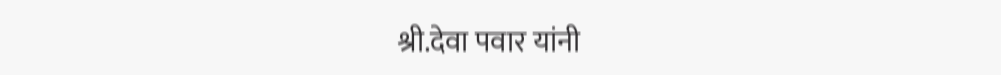श्री.देवा पवार यांनी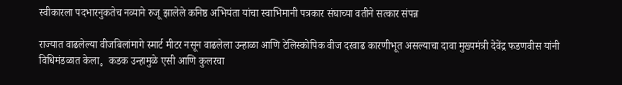स्वीकारला पदभारनुकतेच नव्याने रुजू झालेले कनिष्ठ अभियंता यांचा स्वाभिमानी पत्रकार संघाच्या वतीने सत्कार संपन्न

राज्यात वाढलेल्या वीजबिलांमागे स्मार्ट मीटर नसून वाढलेला उन्हाळा आणि टेलिस्कोपिक वीज दरवाढ कारणीभूत असल्याचा दावा मुख्यमंत्री देवेंद्र फडणवीस यांनी विधिमंडळात केला。कडक उन्हामुळे एसी आणि कुलरचा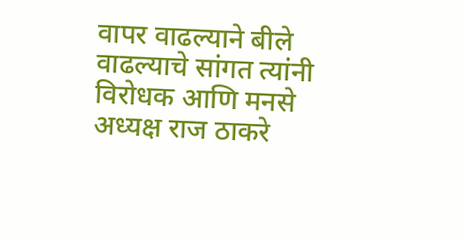वापर वाढल्याने बीले वाढल्याचे सांगत त्यांनी विरोधक आणि मनसे अध्यक्ष राज ठाकरे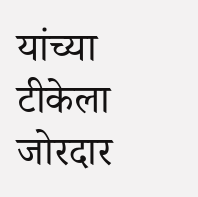यांच्या टीकेला जोरदार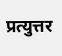प्रत्युत्तर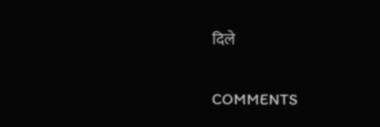दिले

COMMENTS